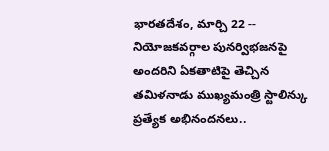భారతదేశం, మార్చి 22 -- నియోజకవర్గాల పునర్విభజనపై అందరిని ఏకతాటిపై తెచ్చిన తమిళనాడు ముఖ్యమంత్రి స్టాలిన్కు ప్రత్యేక అభినందనలు..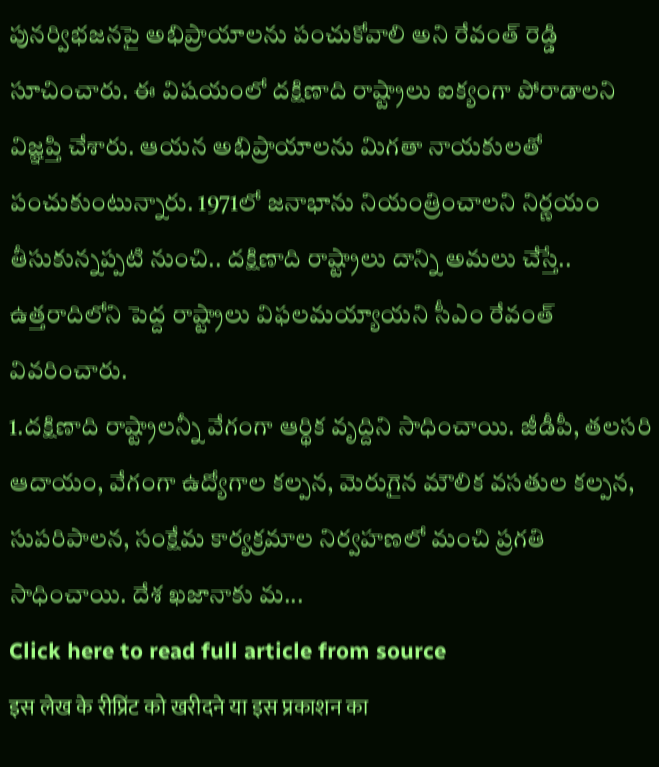పునర్విభజనపై అభిప్రాయాలను పంచుకోవాలి అని రేవంత్ రెడ్డి సూచించారు. ఈ విషయంలో దక్షిణాది రాష్ట్రాలు ఐక్యంగా పోరాడాలని విజ్ఞప్తి చేశారు. ఆయన అభిప్రాయాలను మిగతా నాయకులతో పంచుకుంటున్నారు. 1971లో జనాభాను నియంత్రించాలని నిర్ణయం తీసుకున్నప్పటి నుంచి.. దక్షిణాది రాష్ట్రాలు దాన్ని అమలు చేస్తే.. ఉత్తరాదిలోని పెద్ద రాష్ట్రాలు విఫలమయ్యాయని సీఎం రేవంత్ వివరించారు.
1.దక్షిణాది రాష్ట్రాలన్నీ వేగంగా ఆర్థిక వృద్దిని సాధించాయి. జీడీపీ, తలసరి ఆదాయం, వేగంగా ఉద్యోగాల కల్పన, మెరుగైన మౌలిక వసతుల కల్పన, సుపరిపాలన, సంక్షేమ కార్యక్రమాల నిర్వహణలో మంచి ప్రగతి సాధించాయి. దేశ ఖజానాకు మ...
Click here to read full article from source
इस लेख के रीप्रिंट को खरीदने या इस प्रकाशन का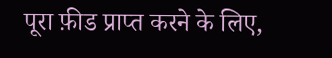पूरा फ़ीड प्राप्त करने के लिए,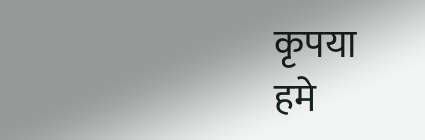कृपया
हमे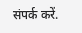संपर्क करें.